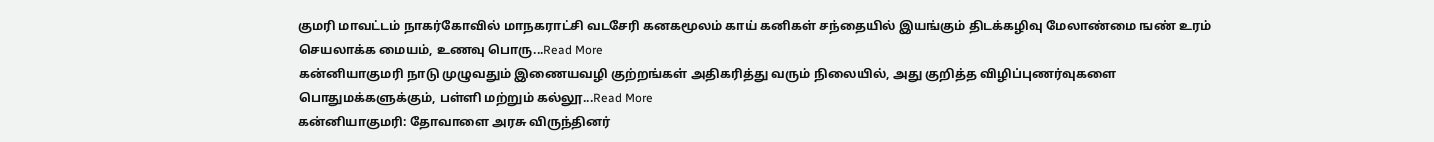குமரி மாவட்டம் நாகர்கோவில் மாநகராட்சி வடசேரி கனகமூலம் காய் கனிகள் சந்தையில் இயங்கும் திடக்கழிவு மேலாண்மை ஙண் உரம் செயலாக்க மையம், உணவு பொரு...Read More
கன்னியாகுமரி நாடு முழுவதும் இணையவழி குற்றங்கள் அதிகரித்து வரும் நிலையில், அது குறித்த விழிப்புணர்வுகளை பொதுமக்களுக்கும், பள்ளி மற்றும் கல்லூ...Read More
கன்னியாகுமரி: தோவாளை அரசு விருந்தினர்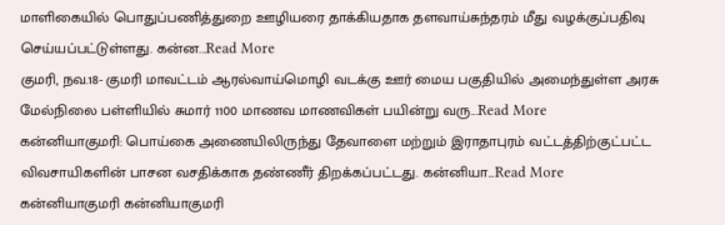மாளிகையில் பொதுப்பணித்துறை ஊழியரை தாக்கியதாக தளவாய்சுந்தரம் மீது வழக்குப்பதிவு செய்யப்பட்டுள்ளது. கன்ன...Read More
குமரி, நவ.18- குமரி மாவட்டம் ஆரல்வாய்மொழி வடக்கு ஊர் மைய பகுதியில் அமைந்துள்ள அரசு மேல்நிலை பள்ளியில் சுமார் 1100 மாணவ மாணவிகள் பயின்று வரு...Read More
கன்னியாகுமரி: பொய்கை அணையிலிருந்து தேவாளை மற்றும் இராதாபுரம் வட்டத்திற்குட்பட்ட விவசாயிகளின் பாசன வசதிக்காக தண்ணீர் திறக்கப்பட்டது. கன்னியா...Read More
கன்னியாகுமரி கன்னியாகுமரி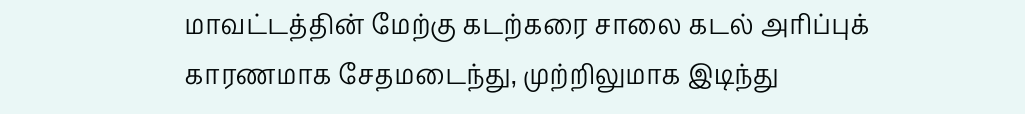மாவட்டத்தின் மேற்கு கடற்கரை சாலை கடல் அரிப்புக் காரணமாக சேதமடைந்து, முற்றிலுமாக இடிந்து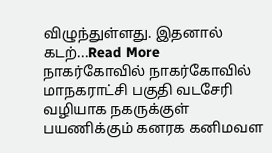விழுந்துள்ளது. இதனால் கடற்...Read More
நாகர்கோவில் நாகர்கோவில் மாநகராட்சி பகுதி வடசேரி வழியாக நகருக்குள் பயணிக்கும் கனரக கனிமவள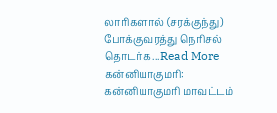லாரிகளால் (சரக்குந்து) போக்குவரத்து நெரிசல் தொடர்க...Read More
கன்னியாகுமரி: கன்னியாகுமரி மாவட்டம்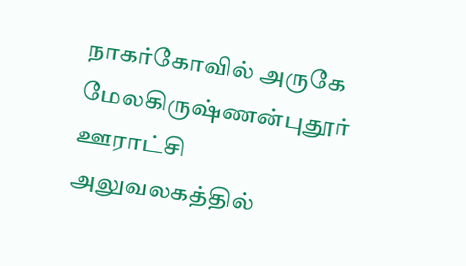நாகர்கோவில் அருகே மேலகிருஷ்ணன்புதூர் ஊராட்சி அலுவலகத்தில்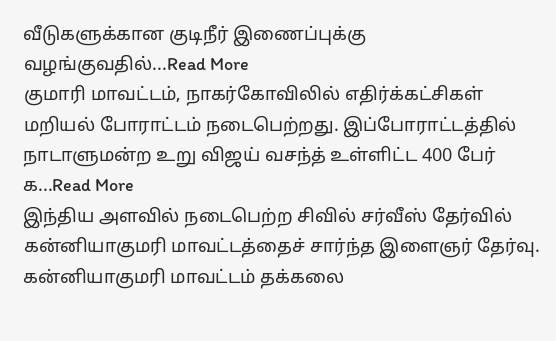வீடுகளுக்கான குடிநீர் இணைப்புக்கு வழங்குவதில்...Read More
குமாரி மாவட்டம், நாகர்கோவிலில் எதிர்க்கட்சிகள் மறியல் போராட்டம் நடைபெற்றது. இப்போராட்டத்தில் நாடாளுமன்ற உறு விஜய் வசந்த் உள்ளிட்ட 400 பேர் க...Read More
இந்திய அளவில் நடைபெற்ற சிவில் சர்வீஸ் தேர்வில் கன்னியாகுமரி மாவட்டத்தைச் சார்ந்த இளைஞர் தேர்வு. கன்னியாகுமரி மாவட்டம் தக்கலை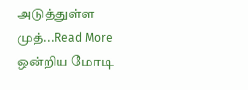அடுத்துள்ள முத்...Read More
ஒன்றிய மோடி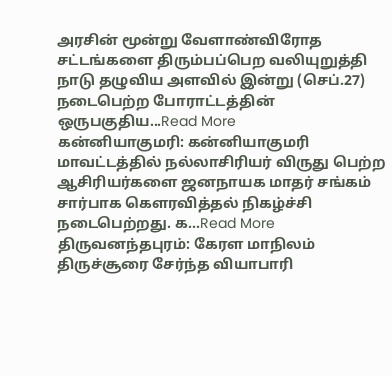அரசின் மூன்று வேளாண்விரோத சட்டங்களை திரும்பப்பெற வலியுறுத்தி நாடு தழுவிய அளவில் இன்று (செப்.27) நடைபெற்ற போராட்டத்தின் ஒருபகுதிய...Read More
கன்னியாகுமரி: கன்னியாகுமரி மாவட்டத்தில் நல்லாசிரியர் விருது பெற்ற ஆசிரியர்களை ஜனநாயக மாதர் சங்கம் சார்பாக கௌரவித்தல் நிகழ்ச்சி நடைபெற்றது. க...Read More
திருவனந்தபுரம்: கேரள மாநிலம் திருச்சூரை சேர்ந்த வியாபாரி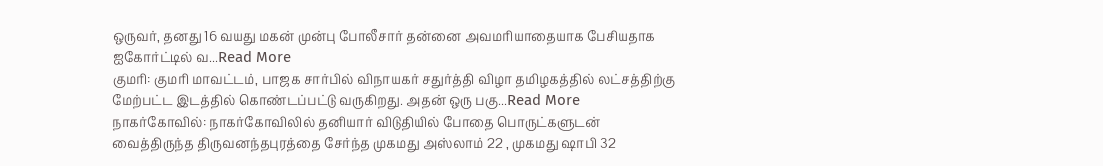ஒருவர், தனது 16 வயது மகன் முன்பு போலீசார் தன்னை அவமரியாதையாக பேசியதாக ஐகோர்ட்டில் வ...Read More
குமரி: குமரி மாவட்டம், பாஜக சார்பில் விநாயகர் சதுர்த்தி விழா தமிழகத்தில் லட்சத்திற்கு மேற்பட்ட இடத்தில் கொண்டப்பட்டு வருகிறது. அதன் ஒரு பகு...Read More
நாகர்கோவில்: நாகர்கோவிலில் தனியார் விடுதியில் போதை பொருட்களுடன் வைத்திருந்த திருவனந்தபுரத்தை சேர்ந்த முகமது அஸ்லாம் 22 , முகமது ஷாபி 32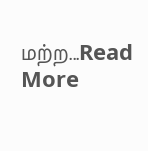மற்ற...Read More